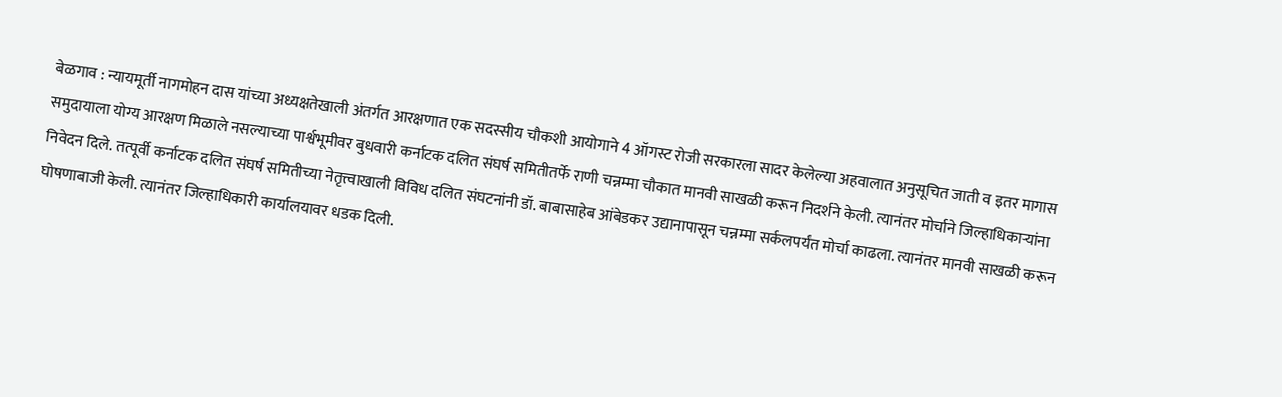बेळगाव : न्यायमूर्ती नागमोहन दास यांच्या अध्यक्षतेखाली अंतर्गत आरक्षणात एक सदस्सीय चौकशी आयोगाने 4 ऑगस्ट रोजी सरकारला सादर केलेल्या अहवालात अनुसूचित जाती व इतर मागास समुदायाला योग्य आरक्षण मिळाले नसल्याच्या पार्श्वभूमीवर बुधवारी कर्नाटक दलित संघर्ष समितीतर्फे राणी चन्नम्मा चौकात मानवी साखळी करून निदर्शने केली. त्यानंतर मोर्चाने जिल्हाधिकाऱ्यांना निवेदन दिले. तत्पूर्वी कर्नाटक दलित संघर्ष समितीच्या नेतृत्त्वाखाली विविध दलित संघटनांनी डॉ. बाबासाहेब आंबेडकर उद्यानापासून चन्नम्मा सर्कलपर्यंत मोर्चा काढला. त्यानंतर मानवी साखळी करून घोषणाबाजी केली. त्यानंतर जिल्हाधिकारी कार्यालयावर धडक दिली.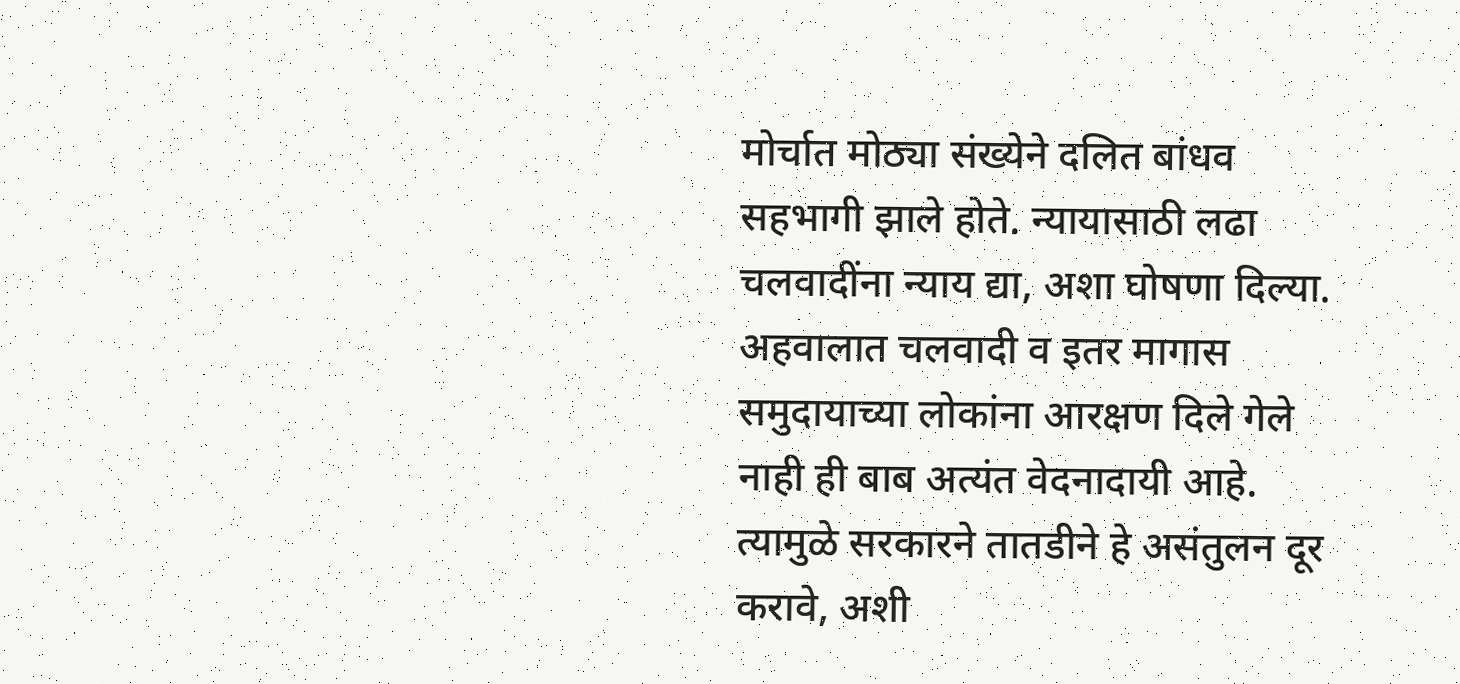मोर्चात मोठ्या संख्येने दलित बांधव सहभागी झाले होते. न्यायासाठी लढा चलवादींना न्याय द्या, अशा घोषणा दिल्या. अहवालात चलवादी व इतर मागास समुदायाच्या लोकांना आरक्षण दिले गेले नाही ही बाब अत्यंत वेदनादायी आहे. त्यामुळे सरकारने तातडीने हे असंतुलन दूर करावे, अशी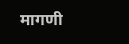मागणी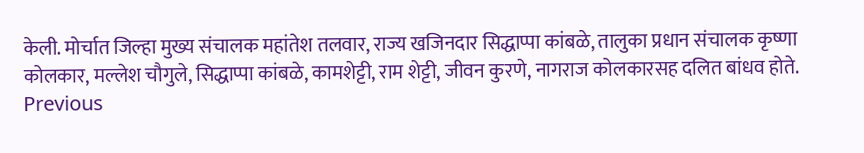केली. मोर्चात जिल्हा मुख्य संचालक महांतेश तलवार, राज्य खजिनदार सिद्धाप्पा कांबळे, तालुका प्रधान संचालक कृष्णा कोलकार, मल्लेश चौगुले, सिद्धाप्पा कांबळे, कामशेट्टी, राम शेट्टी, जीवन कुरणे, नागराज कोलकारसह दलित बांधव होते.
Previous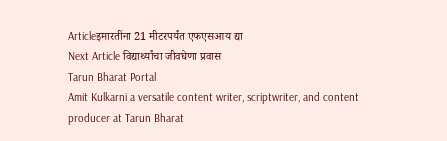Articleइमारतींना 21 मीटरपर्यंत एफएसआय द्या
Next Article विद्यार्थ्यांचा जीवघेणा प्रवास
Tarun Bharat Portal
Amit Kulkarni a versatile content writer, scriptwriter, and content producer at Tarun Bharat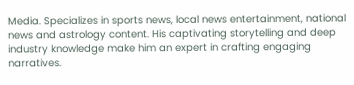Media. Specializes in sports news, local news entertainment, national news and astrology content. His captivating storytelling and deep industry knowledge make him an expert in crafting engaging narratives.